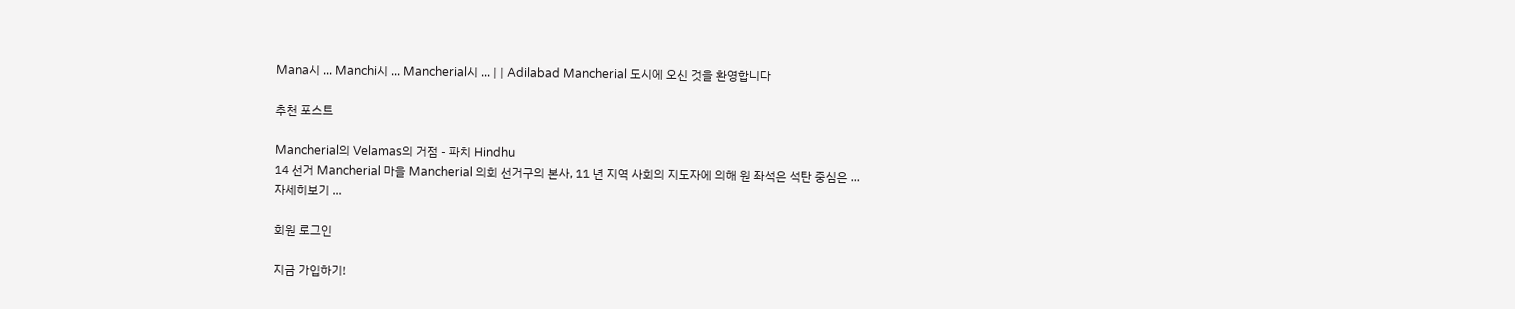Mana시 ... Manchi시 ... Mancherial시 ... | | Adilabad Mancherial 도시에 오신 것을 환영합니다

추천 포스트

Mancherial의 Velamas의 거점 - 파치 Hindhu
14 선거 Mancherial 마을 Mancherial 의회 선거구의 본사, 11 년 지역 사회의 지도자에 의해 원 좌석은 석탄 중심은 ...
자세히보기 ...

회원 로그인

지금 가입하기!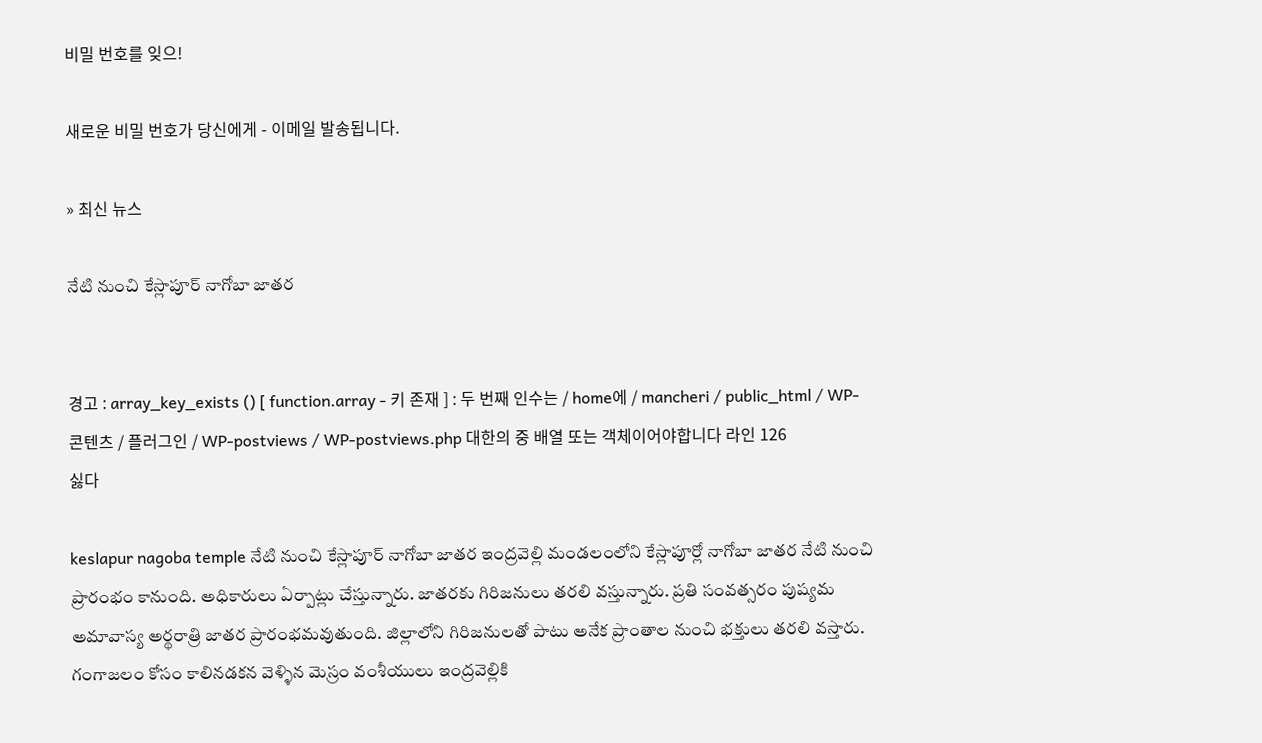비밀 번호를 잊으!

새로운 비밀 번호가 당신에게 - 이메일 발송됩니다.

» 최신 뉴스

నేటి నుంచి కేస్లాపూర్ నాగోబా జాతర


경고 : array_key_exists () [ function.array - 키 존재 ] : 두 번째 인수는 / home에 / mancheri / public_html / WP-콘텐츠 / 플러그인 / WP-postviews / WP-postviews.php 대한의 중 배열 또는 객체이어야합니다 라인 126
싫다

keslapur nagoba temple నేటి నుంచి కేస్లాపూర్‌ నాగోబా జాతర ఇంద్రవెల్లి మండలంలోని కేస్లాపూర్లో నాగోబా జాతర నేటి నుంచి ప్రారంభం కానుంది. అధికారులు ఏర్పాట్లు చేస్తున్నారు. జాతరకు గిరిజనులు తరలి వస్తున్నారు. ప్రతి సంవత్సరం పుష్యమ అమావాస్య అర్థరాత్రి జాతర ప్రారంభమవుతుంది. జిల్లాలోని గిరిజనులతో పాటు అనేక ప్రాంతాల నుంచి భక్తులు తరలి వస్తారు. గంగాజలం కోసం కాలినడకన వెళ్ళిన మెస్రం వంశీయులు ఇంద్రవెల్లికి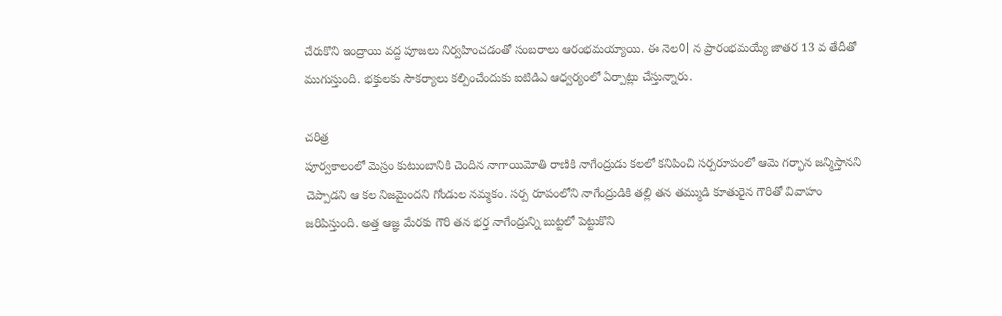చేరుకొని ఇంద్రాయి వద్ద పూజలు నిర్వహించడంతో సంబరాలు ఆరంభమయ్యాయి. ఈ నెల이 న ప్రారంభమయ్యే జాతర 13 వ తేదీతో ముగుస్తుంది. భక్తులకు సౌకర్యాలు కల్పించేందుకు ఐటిడిఎ ఆధ్వర్యంలో ఏర్పాట్లు చేస్తున్నారు.

చరిత్ర
పూర్వకాలంలో మెస్రం కుటుంబానికి చెందిన నాగాయిమోతి రాణికి నాగేంద్రుడు కలలో కనిపించి సర్పరూపంలో ఆమె గర్భాన జన్మిస్తానని చెప్పాడని ఆ కల నిజమైందని గోండుల నమ్మకం. సర్ప రూపంలోని నాగేంద్రుడికి తల్లి తన తమ్ముడి కూతురైన గౌరితో వివాహం జరిపిస్తుంది. అత్త ఆజ్ఞ మేరకు గౌరి తన భర్త నాగేంద్రున్ని బుట్టలో పెట్టుకొని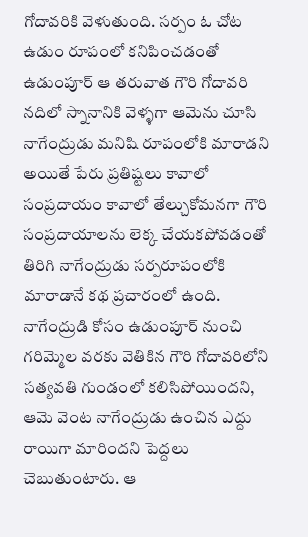గోదావరికి వెళుతుంది. సర్పం ఓ చోట ఉడుం రూపంలో కనిపించడంతో ఉడుంపూర్ ఆ తరువాత గౌరి గోదావరి నదిలో స్నానానికి వెళ్ళగా ఆమెను చూసి నాగేంద్రుడు మనిషి రూపంలోకి మారాడని అయితే పేరు ప్రతిష్టలు కావాలో సంప్రదాయం కావాలో తేల్చుకోమనగా గౌరి సంప్రదాయాలను లెక్క చేయకపోవడంతో తిరిగి నాగేంద్రుడు సర్పరూపంలోకి మారాడానే కథ ప్రచారంలో ఉంది. నాగేంద్రుడి కోసం ఉడుంపూర్ నుంచి గరిమ్మెల వరకు వెతికిన గౌరి గోదావరిలోని సత్యవతి గుండంలో కలిసిపోయిందని, ఆమె వెంట నాగేంద్రుడు ఉంచిన ఎద్దు రాయిగా మారిందని పెద్దలు చెబుతుంటారు. ఆ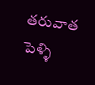తరువాత పెళ్ళి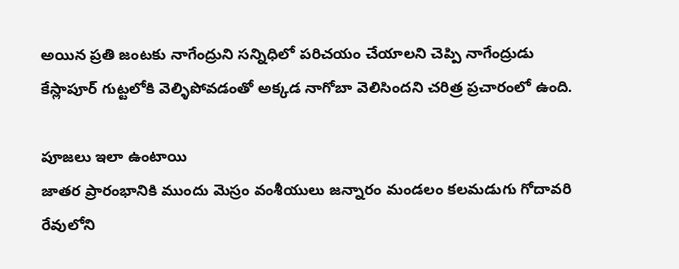అయిన ప్రతి జంటకు నాగేంద్రుని సన్నిధిలో పరిచయం చేయాలని చెప్పి నాగేంద్రుడు కేస్లాపూర్ గుట్టలోకి వెల్ళిపోవడంతో అక్కడ నాగోబా వెలిసిందని చరిత్ర ప్రచారంలో ఉంది.

పూజలు ఇలా ఉంటాయి
జాతర ప్రారంభానికి ముందు మెస్రం వంశీయులు జన్నారం మండలం కలమడుగు గోదావరి రేవులోని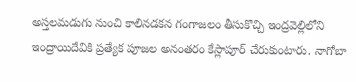అస్తలమడుగు నుంచి కాలినడకన గంగాజలం తీసుకొచ్చి ఇంద్రవెల్లిలోని ఇంద్రాయిదేవికి ప్రత్యేక పూజల అనంతరం కేస్లాపూర్ చేరుకుంటారు. నాగోబా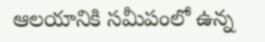ఆలయానికి సమీపంలో ఉన్న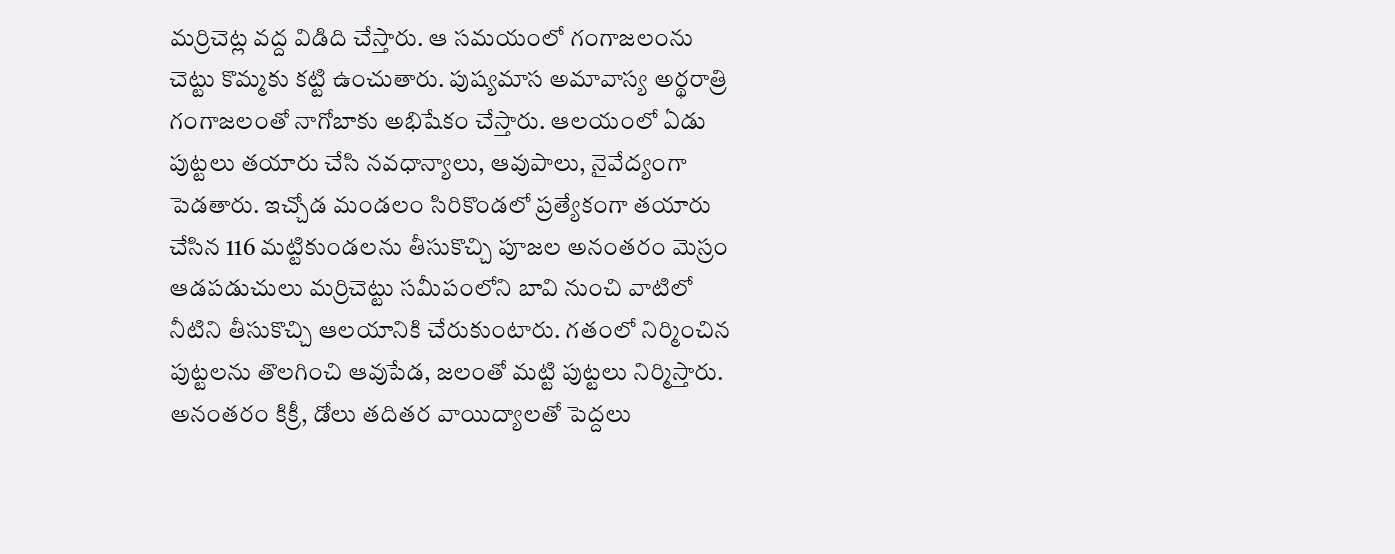మర్రిచెట్ల వద్ద విడిది చేస్తారు. ఆ సమయంలో గంగాజలంను చెట్టు కొమ్మకు కట్టి ఉంచుతారు. పుష్యమాస అమావాస్య అర్థరాత్రి గంగాజలంతో నాగోబాకు అభిషేకం చేస్తారు. ఆలయంలో ఏడు పుట్టలు తయారు చేసి నవధాన్యాలు, ఆవుపాలు, నైవేద్యంగా పెడతారు. ఇచ్చోడ మండలం సిరికొండలో ప్రత్యేకంగా తయారు చేసిన 116 మట్టికుండలను తీసుకొచ్చి పూజల అనంతరం మెస్రం ఆడపడుచులు మర్రిచెట్టు సమీపంలోని బావి నుంచి వాటిలో నీటిని తీసుకొచ్చి ఆలయానికి చేరుకుంటారు. గతంలో నిర్మించిన పుట్టలను తొలగించి ఆవుపేడ, జలంతో మట్టి పుట్టలు నిర్మిస్తారు. అనంతరం కిక్రీ, డోలు తదితర వాయిద్యాలతో పెద్దలు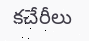కచేరీలు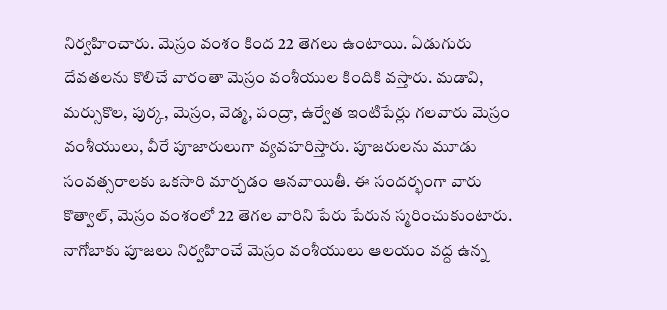నిర్వహించారు. మెస్రం వంశం కింద 22 తెగలు ఉంటాయి. ఏడుగురు దేవతలను కొలిచే వారంతా మెస్రం వంశీయుల కిందికి వస్తారు. మడావి, మర్సుకొల, పుర్క, మెస్రం, వెడ్మ, పంద్రా, ఉర్వేత ఇంటిపేర్లు గలవారు మెస్రం వంశీయులు, వీరే పూజారులుగా వ్యవహరిస్తారు. పూజరులను మూడు సంవత్సరాలకు ఒకసారి మార్చడం ఆనవాయితీ. ఈ సందర్భంగా వారు కొత్వాల్, మెస్రం వంశంలో 22 తెగల వారిని పేరు పేరున స్మరించుకుంటారు. నాగోబాకు పూజలు నిర్వహించే మెస్రం వంశీయులు ఆలయం వద్ద ఉన్న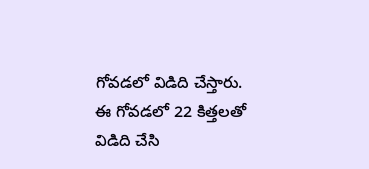గోవడలో విడిది చేస్తారు. ఈ గోవడలో 22 కిత్తలతో విడిది చేసి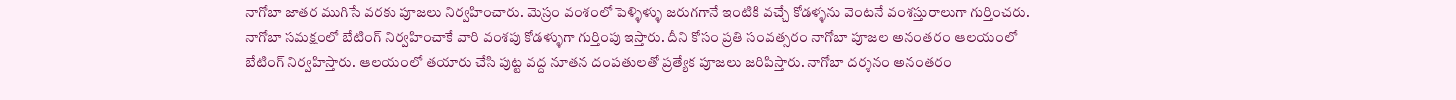నాగోబా జాతర ముగిసే వరకు పూజలు నిర్వహించారు. మెస్రం వంశంలో పెళ్ళిళ్ళు జరుగగానే ఇంటికి వచ్చే కోడళ్ళను వెంటనే వంశస్తురాలుగా గుర్తించరు. నాగోబా సమక్షంలో బేటింగ్ నిర్వహించాకే వారి వంశపు కోడళ్ళుగా గుర్తింపు ఇస్తారు. దీని కోసం ప్రతి సంవత్సరం నాగోబా పూజల అనంతరం ఆలయంలో బేటింగ్ నిర్వహిస్తారు. ఆలయంలో తయారు చేసి పుట్ట వద్ద నూతన దంపతులతో ప్రత్యేక పూజలు జరిపిస్తారు. నాగోబా దర్శనం అనంతరం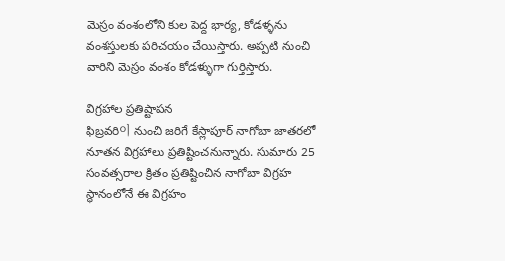మెస్రం వంశంలోని కుల పెద్ద భార్య, కోడళ్ళను వంశస్తులకు పరిచయం చేయిస్తారు. అప్పటి నుంచి వారిని మెస్రం వంశం కోడళ్ళుగా గుర్తిస్తారు.

విగ్రహాల ప్రతిష్టాపన
ఫిబ్రవరి이 నుంచి జరిగే కేస్లాపూర్ నాగోబా జాతరలో నూతన విగ్రహాలు ప్రతిష్టించనున్నారు. సుమారు 25 సంవత్సరాల క్రితం ప్రతిష్టించిన నాగోబా విగ్రహ స్థానంలోనే ఈ విగ్రహం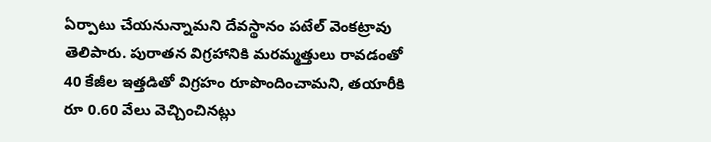ఏర్పాటు చేయనున్నామని దేవస్థానం పటేల్ వెంకట్రావు తెలిపారు. పురాతన విగ్రహానికి మరమ్మత్తులు రావడంతో 40 కేజీల ఇత్తడితో విగ్రహం రూపొందించామని, తయారీకి రూ 0.60 వేలు వెచ్చించినట్లు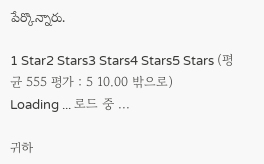పేర్కొన్నారు.

1 Star2 Stars3 Stars4 Stars5 Stars (평균 555 평가 : 5 10.00 밖으로)
Loading ... 로드 중 ...

귀하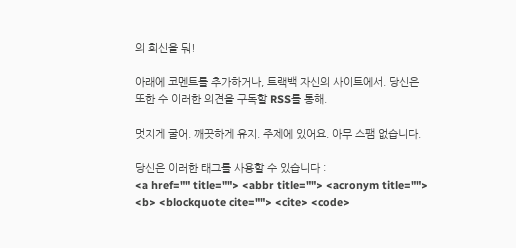의 회신을 둬!

아래에 코멘트를 추가하거나, 트랙백 자신의 사이트에서. 당신은 또한 수 이러한 의견을 구독할 RSS를 통해.

멋지게 굴어. 깨끗하게 유지. 주제에 있어요. 아무 스팸 없습니다.

당신은 이러한 태그를 사용할 수 있습니다 :
<a href="" title=""> <abbr title=""> <acronym title=""> <b> <blockquote cite=""> <cite> <code>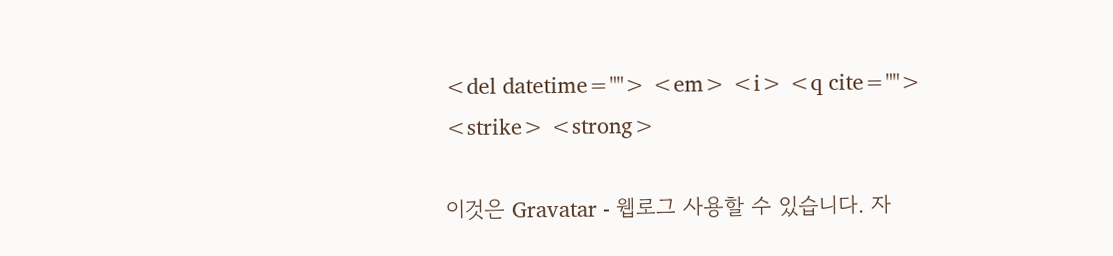<del datetime=""> <em> <i> <q cite=""> <strike> <strong>

이것은 Gravatar - 웹로그 사용할 수 있습니다. 자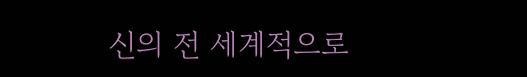신의 전 세계적으로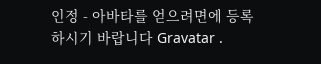인정 - 아바타를 얻으려면에 등록하시기 바랍니다 Gravatar .